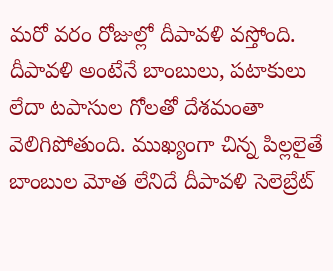మరో వరం రోజుల్లో దీపావళి వస్తోంది. దీపావళి అంటేనే బాంబులు, పటాకులు లేదా టపాసుల గోలతో దేశమంతా వెలిగిపోతుంది. ముఖ్యంగా చిన్న పిల్లలైతే బాంబుల మోత లేనిదే దీపావళి సెలెబ్రేట్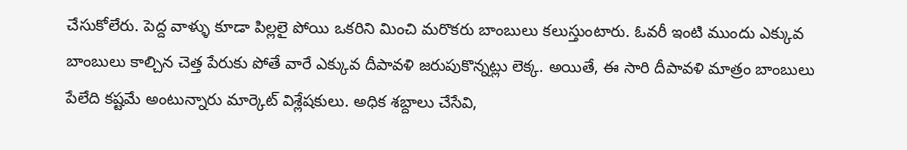చేసుకోలేరు. పెద్ద వాళ్ళు కూడా పిల్లలై పోయి ఒకరిని మించి మరొకరు బాంబులు కలుస్తుంటారు. ఓవరీ ఇంటి ముందు ఎక్కువ బాంబులు కాల్చిన చెత్త పేరుకు పోతే వారే ఎక్కువ దీపావళి జరుపుకొన్నట్లు లెక్క. అయితే, ఈ సారి దీపావళి మాత్రం బాంబులు పేలేది కష్టమే అంటున్నారు మార్కెట్ విశ్లేషకులు. అధిక శబ్దాలు చేసేవి,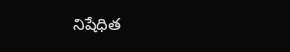నిషేధిత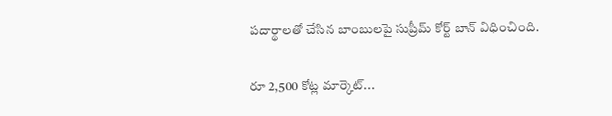పదార్థాలతో చేసిన బాంబులపై సుప్రీమ్ కోర్ట్ బాన్ విధించింది.

రూ 2,500 కోట్ల మార్కెట్...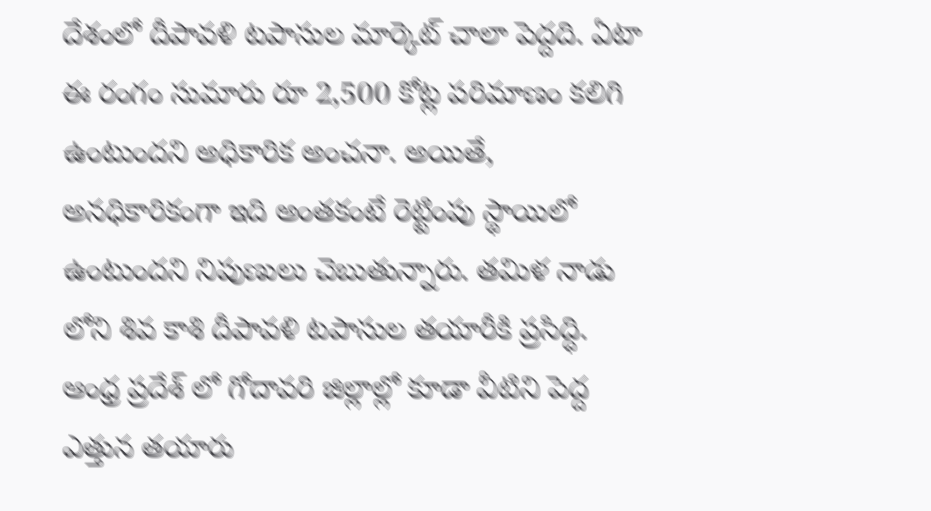దేశంలో దీపావళి టపాసుల మార్కెట్ చాలా పెద్దది. ఏటా ఈ రంగం సుమారు రూ 2,500 కోట్ల పరిమాణం కలిగి ఉంటుందని అధికారిక అంచనా. అయితే, అనధికారికంగా ఇది అంతకంటే రెట్టింపు స్థాయిలో ఉంటుందని నిపుణులు చెబుతున్నారు. తమిళ నాడు లోని శివ కాశి దీపావళి టపాసుల తయారీకి ప్రసిద్ధి. ఆంధ్ర ప్రదేశ్ లో గోదావరి జిల్లాల్లో కూడా వీటిని పెద్ద ఎత్తున తయారు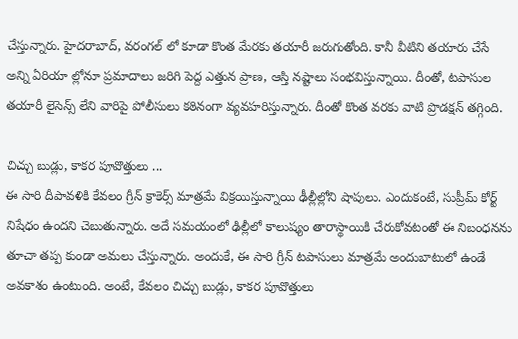చేస్తున్నారు. హైదరాబాద్, వరంగల్ లో కూడా కొంత మేరకు తయారీ జరుగుతోంది. కానీ వీటిని తయారు చేసే అన్ని ఏరియా ల్లోనూ ప్రమాదాలు జరిగి పెద్ద ఎత్తున ప్రాణ, ఆస్తి నష్టాలు సంభవిస్తున్నాయి. దీంతో, టపాసుల తయారీ లైసెన్స్ లేని వారిపై పోలీసులు కఠినంగా వ్యవహరిస్తున్నారు. దీంతో కొంత వరకు వాటి ప్రొడక్షన్ తగ్గింది.

చిచ్చు బుడ్లు, కాకర పూవొత్తులు ...
ఈ సారి దీపావళికి కేవలం గ్రీన్ క్రాకెర్స్ మాత్రమే విక్రయిస్తున్నాయి ఢీల్లీల్లోని షాపులు. ఎందుకంటే, సుప్రీమ్ కోర్ట్ నిషేధం ఉందని చెబుతున్నారు. అదే సమయంలో ఢిల్లీలో కాలుష్యం తారాస్థాయికి చేరుకోవటంతో ఈ నిబంధనను తూచా తప్ప కుండా అమలు చేస్తున్నారు. అందుకే, ఈ సారి గ్రీన్ టపాసులు మాత్రమే అందుబాటులో ఉండే అవకాశం ఉంటుంది. అంటే, కేవలం చిచ్చు బుడ్లు, కాకర పూవొత్తులు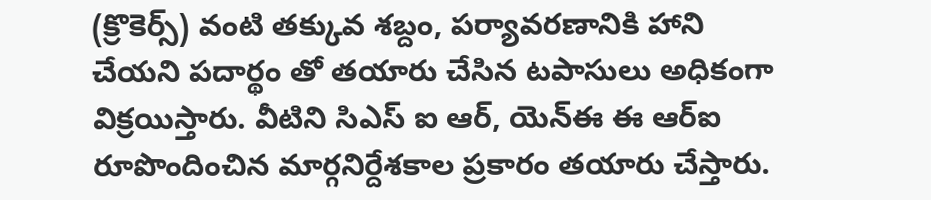(క్రొకెర్స్) వంటి తక్కువ శబ్దం, పర్యావరణానికి హాని చేయని పదార్థం తో తయారు చేసిన టపాసులు అధికంగా విక్రయిస్తారు. వీటిని సిఎస్ ఐ ఆర్, యెన్ఈ ఈ ఆర్ఐ రూపొందించిన మార్గనిర్దేశకాల ప్రకారం తయారు చేస్తారు.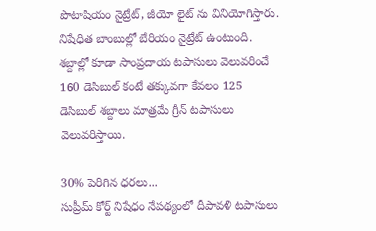పొటాషియం నైట్రేట్, జీయో లైట్ ను వినియోగిస్తారు. నిషేధిత బాంబుల్లో బేరియం నైట్రేట్ ఉంటుంది. శబ్దాల్లో కూడా సాంప్రదాయ టపాసులు వెలువరించే 160 డెసిబుల్ కంటే తక్కువగా కేవలం 125 డెసిబుల్ శబ్దాలు మాత్రమే గ్రీన్ టపాసులు వెలువరిస్తాయి.

30% పెరిగిన ధరలు...
సుప్రీమ్ కోర్ట్ నిషేధం నేపథ్యంలో దీపావళి టపాసులు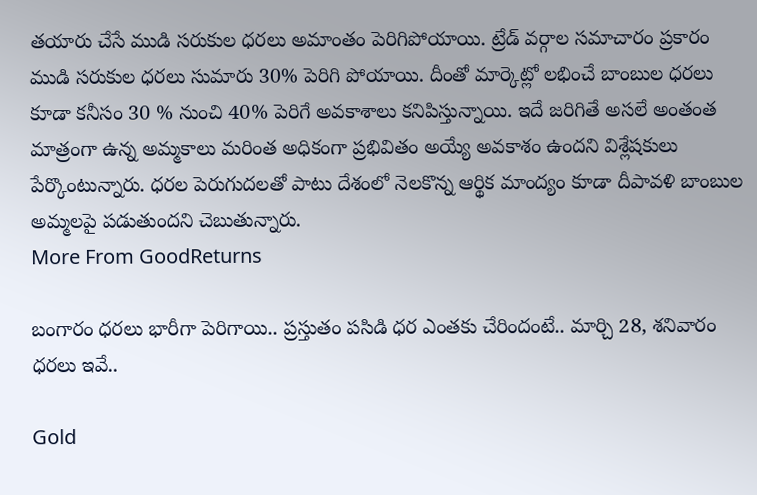తయారు చేసే ముడి సరుకుల ధరలు అమాంతం పెరిగిపోయాయి. ట్రేడ్ వర్గాల సమాచారం ప్రకారం ముడి సరుకుల ధరలు సుమారు 30% పెరిగి పోయాయి. దీంతో మార్కెట్లో లభించే బాంబుల ధరలు కూడా కనీసం 30 % నుంచి 40% పెరిగే అవకాశాలు కనిపిస్తున్నాయి. ఇదే జరిగితే అసలే అంతంత మాత్రంగా ఉన్న అమ్మకాలు మరింత అధికంగా ప్రభివితం అయ్యే అవకాశం ఉందని విశ్లేషకులు పేర్కొంటున్నారు. ధరల పెరుగుదలతో పాటు దేశంలో నెలకొన్న ఆర్థిక మాంద్యం కూడా దీపావళి బాంబుల అమ్మలపై పడుతుందని చెబుతున్నారు.
More From GoodReturns

బంగారం ధరలు భారీగా పెరిగాయి.. ప్రస్తుతం పసిడి ధర ఎంతకు చేరిందంటే.. మార్చి 28, శనివారం ధరలు ఇవే..

Gold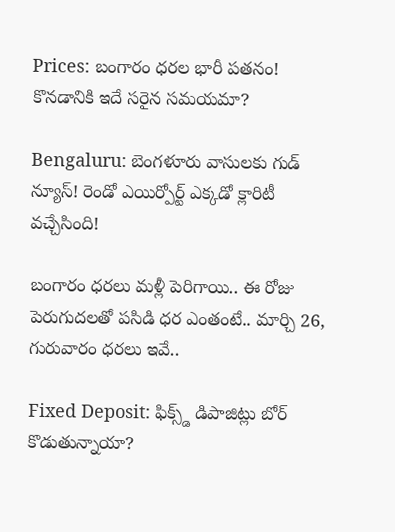Prices: బంగారం ధరల భారీ పతనం! కొనడానికి ఇదే సరైన సమయమా?

Bengaluru: బెంగళూరు వాసులకు గుడ్ న్యూస్! రెండో ఎయిర్పోర్ట్ ఎక్కడో క్లారిటీ వచ్చేసింది!

బంగారం ధరలు మళ్లీ పెరిగాయి.. ఈ రోజు పెరుగుదలతో పసిడి ధర ఎంతంటే.. మార్చి 26, గురువారం ధరలు ఇవే..

Fixed Deposit: ఫిక్స్డ్ డిపాజిట్లు బోర్ కొడుతున్నాయా?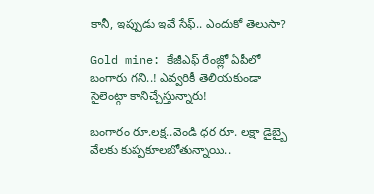కానీ, ఇప్పుడు ఇవే సేఫ్.. ఎందుకో తెలుసా?

Gold mine: కేజీఎఫ్ రేంజ్లో ఏపీలో బంగారు గని..! ఎవ్వరికీ తెలియకుండా సైలెంట్గా కానిచ్చేస్తున్నారు!

బంగారం రూ.లక్ష..వెండి ధర రూ. లక్షా డైబ్బై వేలకు కుప్పకూలబోతున్నాయి..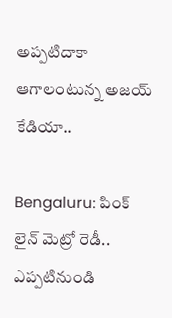అప్పటిదాకా ఆగాలంటున్న అజయ్ కేడియా..

Bengaluru: పింక్ లైన్ మెట్రో రెడీ.. ఎప్పటినుండి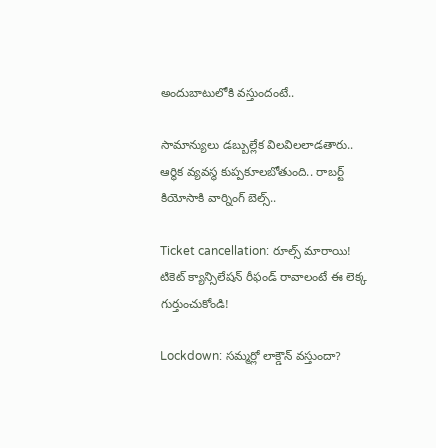అందుబాటులోకి వస్తుందంటే..

సామాన్యులు డబ్బుల్లేక విలవిలలాడతారు.. ఆర్థిక వ్యవస్థ కుప్పకూలబోతుంది.. రాబర్ట్ కియోసాకి వార్నింగ్ బెల్స్..

Ticket cancellation: రూల్స్ మారాయి! టికెట్ క్యాన్సిలేషన్ రీఫండ్ రావాలంటే ఈ లెక్క గుర్తుంచుకోండి!

Lockdown: సమ్మర్లో లాక్డౌన్ వస్తుందా?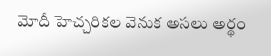మోదీ హెచ్చరికల వెనుక అసలు అర్థం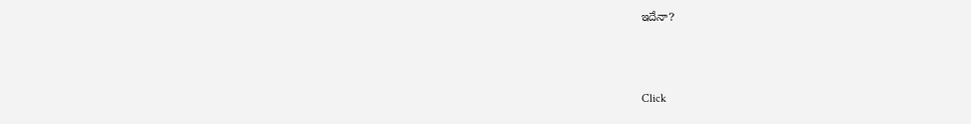ఇదేనా?



Click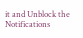it and Unblock the Notifications